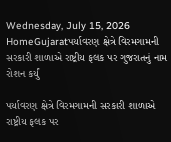Wednesday, July 15, 2026
HomeGujaratપર્યાવરણ ક્ષેત્રે વિરમગામની સરકારી શાળાએ રાષ્ટ્રીય ફલક પર ગુજરાતનું નામ રોશન કર્યું

પર્યાવરણ ક્ષેત્રે વિરમગામની સરકારી શાળાએ રાષ્ટ્રીય ફલક પર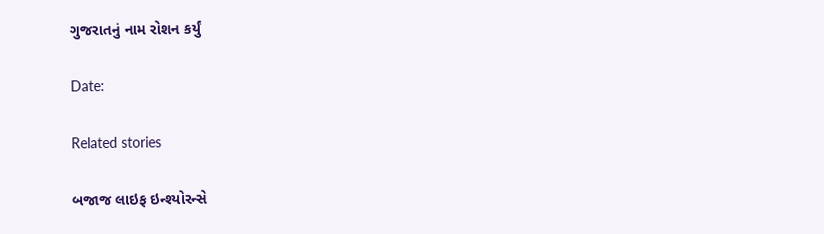ગુજરાતનું નામ રોશન કર્યું

Date:

Related stories

બજાજ લાઇફ ઇન્શ્યોરન્સે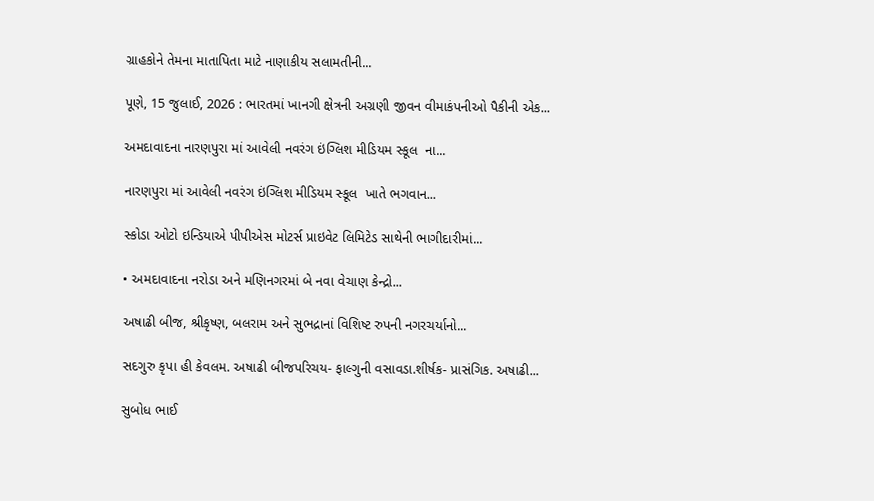ગ્રાહકોને તેમના માતાપિતા માટે નાણાકીય સલામતીની...

પૂણે, 15 જુલાઈ, 2026 : ભારતમાં ખાનગી ક્ષેત્રની અગ્રણી જીવન વીમાકંપનીઓ પૈકીની એક...

અમદાવાદના નારણપુરા માં આવેલી નવરંગ ઇંગ્લિશ મીડિયમ સ્કૂલ  ના...

નારણપુરા માં આવેલી નવરંગ ઇંગ્લિશ મીડિયમ સ્કૂલ  ખાતે ભગવાન...

સ્કોડા ઓટો ઇન્ડિયાએ પીપીએસ મોટર્સ પ્રાઇવેટ લિમિટેડ સાથેની ભાગીદારીમાં...

• અમદાવાદના નરોડા અને મણિનગરમાં બે નવા વેચાણ કેન્દ્રો...

અષાઢી બીજ, શ્રીકૃષ્ણ, બલરામ અને સુભદ્રાનાં વિશિષ્ટ રુપની નગરચર્યાનો...

સદગુરુ કૃપા હી કેવલમ. અષાઢી બીજપરિચય- ફાલ્ગુની વસાવડા.શીર્ષક- પ્રાસંગિક. અષાઢી...

સુબોધ ભાઈ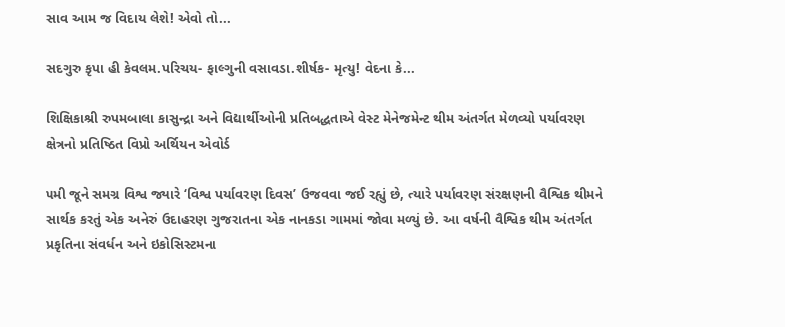સાવ આમ જ વિદાય લેશે! એવો તો...

સદગુરુ કૃપા હી કેવલમ.પરિચય- ફાલ્ગુની વસાવડા.શીર્ષક- મૃત્યુ! વેદના કે...

શિક્ષિકાશ્રી રુપમબાલા કાસુન્દ્રા અને વિદ્યાર્થીઓની પ્રતિબદ્ધતાએ વેસ્ટ મેનેજમેન્ટ થીમ અંતર્ગત મેળવ્યો પર્યાવરણ ક્ષેત્રનો પ્રતિષ્ઠિત વિપ્રો અર્થિયન એવોર્ડ

૫મી જૂને સમગ્ર વિશ્વ જ્યારે ‘વિશ્વ પર્યાવરણ દિવસ’ ઉજવવા જઈ રહ્યું છે, ત્યારે પર્યાવરણ સંરક્ષણની વૈશ્વિક થીમને સાર્થક કરતું એક અનેરું ઉદાહરણ ગુજરાતના એક નાનકડા ગામમાં જોવા મળ્યું છે. આ વર્ષની વૈશ્વિક થીમ અંતર્ગત પ્રકૃતિના સંવર્ધન અને ઇકોસિસ્ટમના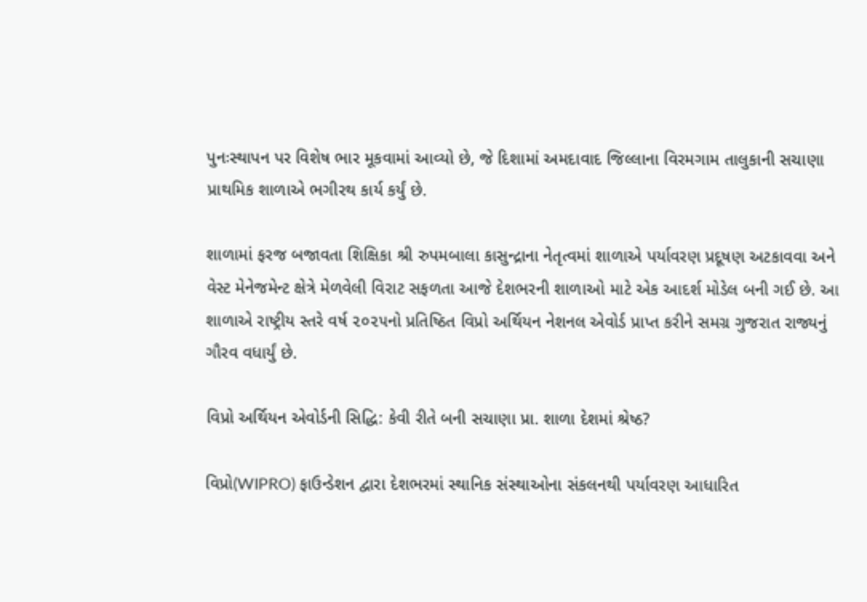પુનઃસ્થાપન પર વિશેષ ભાર મૂકવામાં આવ્યો છે, જે દિશામાં અમદાવાદ જિલ્લાના વિરમગામ તાલુકાની સચાણા પ્રાથમિક શાળાએ ભગીરથ કાર્ય કર્યું છે.

શાળામાં ફરજ બજાવતા શિક્ષિકા શ્રી રુપમબાલા કાસુન્દ્રાના નેતૃત્વમાં શાળાએ પર્યાવરણ પ્રદૂષણ અટકાવવા અને વેસ્ટ મેનેજમેન્ટ ક્ષેત્રે મેળવેલી વિરાટ સફળતા આજે દેશભરની શાળાઓ માટે એક આદર્શ મોડેલ બની ગઈ છે. આ શાળાએ રાષ્ટ્રીય સ્તરે વર્ષ ૨૦૨૫નો પ્રતિષ્ઠિત વિપ્રો અર્થિયન નેશનલ એવોર્ડ પ્રાપ્ત કરીને સમગ્ર ગુજરાત રાજ્યનું ગૌરવ વધાર્યું છે.

વિપ્રો અર્થિયન એવોર્ડની સિદ્ધિ: કેવી રીતે બની સચાણા પ્રા. શાળા દેશમાં શ્રેષ્ઠ?

વિપ્રો(WIPRO) ફાઉન્ડેશન દ્વારા દેશભરમાં સ્થાનિક સંસ્થાઓના સંકલનથી પર્યાવરણ આધારિત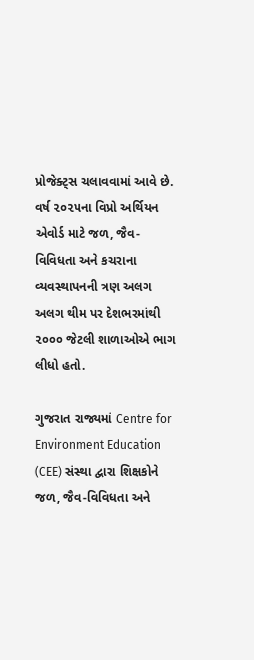પ્રોજેક્ટ્સ ચલાવવામાં આવે છે.
વર્ષ ૨૦૨૫ના વિપ્રો અર્થિયન એવોર્ડ માટે જળ, જૈવ-વિવિધતા અને કચરાના વ્યવસ્થાપનની ત્રણ અલગ અલગ થીમ પર દેશભરમાંથી ૨૦૦૦ જેટલી શાળાઓએ ભાગ લીધો હતો.

ગુજરાત રાજ્યમાં Centre for Environment Education (CEE) સંસ્થા દ્વારા શિક્ષકોને જળ, જૈવ-વિવિધતા અને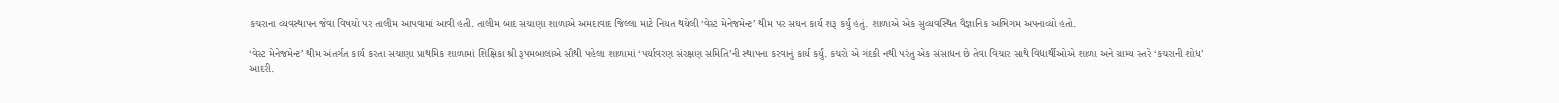કચરાના વ્યવસ્થાપન જેવા વિષયો પર તાલીમ આપવામાં આવી હતી. તાલીમ બાદ સચાણા શાળાએ અમદાવાદ જિલ્લા માટે નિયત થયેલી ‘વેસ્ટ મેનેજમેન્ટ’ થીમ પર સઘન કાર્ય શરૂ કર્યું હતું. શાળાએ એક સુવ્યવસ્થિત વૈજ્ઞાનિક અભિગમ અપનાવ્યો હતો.

‘વેસ્ટ મેનેજમેન્ટ’ થીમ અંતર્ગત કાર્ય કરતા સચાણા પ્રાથમિક શાળામાં શિક્ષિકા શ્રી રૂપમબાલાએ સૌથી પહેલા શાળામાં ‘પર્યાવરણ સંરક્ષણ સમિતિ’ની સ્થાપના કરવાનું કાર્ય કર્યું. કચરો એ ગંદકી નથી પરંતુ એક સંસાધન છે તેવા વિચાર સાથે વિદ્યાર્થીઓએ શાળા અને ગ્રામ્ય સ્તરે ‘કચરાની શોધ’ આદરી.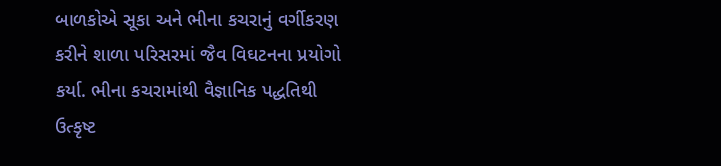બાળકોએ સૂકા અને ભીના કચરાનું વર્ગીકરણ કરીને શાળા પરિસરમાં જૈવ વિઘટનના પ્રયોગો કર્યા. ભીના કચરામાંથી વૈજ્ઞાનિક પદ્ધતિથી ઉત્કૃષ્ટ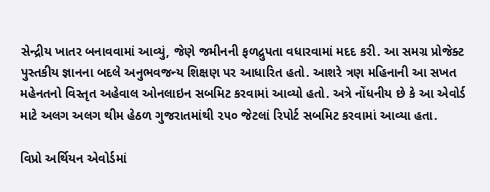સેન્દ્રીય ખાતર બનાવવામાં આવ્યું, જેણે જમીનની ફળદ્રુપતા વધારવામાં મદદ કરી. આ સમગ્ર પ્રોજેક્ટ પુસ્તકીય જ્ઞાનના બદલે અનુભવજન્ય શિક્ષણ પર આધારિત હતો. આશરે ત્રણ મહિનાની આ સખત મહેનતનો વિસ્તૃત અહેવાલ ઓનલાઇન સબમિટ કરવામાં આવ્યો હતો. અત્રે નોંધનીય છે કે આ એવોર્ડ માટે અલગ અલગ થીમ હેઠળ ગુજરાતમાંથી ૨૫૦ જેટલાં રિપોર્ટ સબમિટ કરવામાં આવ્યા હતા.

વિપ્રો અર્થિયન એવોર્ડમાં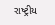રાષ્ટ્રીય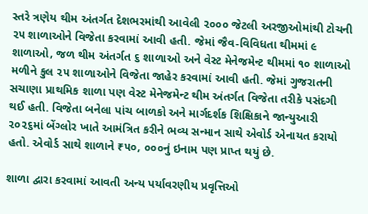સ્તરે ત્રણેય થીમ અંતર્ગત દેશભરમાંથી આવેલી ૨૦૦૦ જેટલી અરજીઓમાંથી ટોચની ૨૫ શાળાઓને વિજેતા કરવામાં આવી હતી. જેમાં જૈવ-વિવિધતા થીમમાં ૯ શાળાઓ, જળ થીમ અંતર્ગત ૬ શાળાઓ અને વેસ્ટ મેનેજમેન્ટ થીમમાં ૧૦ શાળાઓ મળીને કુલ ૨૫ શાળાઓને વિજેતા જાહેર કરવામાં આવી હતી. જેમાં ગુજરાતની સચાણા પ્રાથમિક શાળા પણ વેસ્ટ મેનેજમેન્ટ થીમ અંતર્ગત વિજેતા તરીકે પસંદગી થઈ હતી. વિજેતા બનેલા પાંચ બાળકો અને માર્ગદર્શક શિક્ષિકાને જાન્યુઆરી ૨૦૨૬માં બેંગ્લોર ખાતે આમંત્રિત કરીને ભવ્ય સન્માન સાથે એવોર્ડ એનાયત કરાયો હતો. એવોર્ડ સાથે શાળાને ₹૫૦, ૦૦૦નું ઇનામ પણ પ્રાપ્ત થયું છે.

શાળા દ્વારા કરવામાં આવતી અન્ય પર્યાવરણીય પ્રવૃત્તિઓ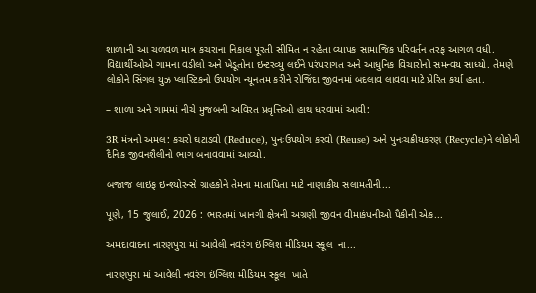શાળાની આ ચળવળ માત્ર કચરાના નિકાલ પૂરતી સીમિત ન રહેતા વ્યાપક સામાજિક પરિવર્તન તરફ આગળ વધી. વિદ્યાર્થીઓએ ગામના વડીલો અને ખેડૂતોના ઇન્ટરવ્યુ લઈને પરંપરાગત અને આધુનિક વિચારોનો સમન્વય સાધ્યો. તેમણે લોકોને સિંગલ યુઝ પ્લાસ્ટિકનો ઉપયોગ ન્યૂનતમ કરીને રોજિંદા જીવનમાં બદલાવ લાવવા માટે પ્રેરિત કર્યા હતા.

– શાળા અને ગામમાં નીચે મુજબની અવિરત પ્રવૃત્તિઓ હાથ ધરવામાં આવી:

3R મંત્રનો અમલ: કચરો ઘટાડવો (Reduce), પુનઃઉપયોગ કરવો (Reuse) અને પુનઃચક્રીયકરણ (Recycle)ને લોકોની દૈનિક જીવનશૈલીનો ભાગ બનાવવામાં આવ્યો.

બજાજ લાઇફ ઇન્શ્યોરન્સે ગ્રાહકોને તેમના માતાપિતા માટે નાણાકીય સલામતીની...

પૂણે, 15 જુલાઈ, 2026 : ભારતમાં ખાનગી ક્ષેત્રની અગ્રણી જીવન વીમાકંપનીઓ પૈકીની એક...

અમદાવાદના નારણપુરા માં આવેલી નવરંગ ઇંગ્લિશ મીડિયમ સ્કૂલ  ના...

નારણપુરા માં આવેલી નવરંગ ઇંગ્લિશ મીડિયમ સ્કૂલ  ખાતે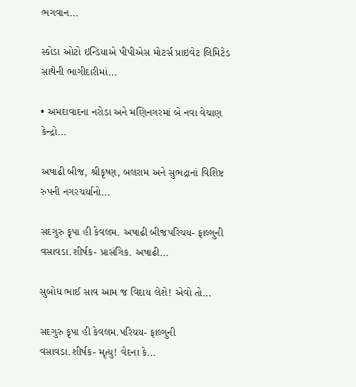ભગવાન...

સ્કોડા ઓટો ઇન્ડિયાએ પીપીએસ મોટર્સ પ્રાઇવેટ લિમિટેડ સાથેની ભાગીદારીમાં...

• અમદાવાદના નરોડા અને મણિનગરમાં બે નવા વેચાણ કેન્દ્રો...

અષાઢી બીજ, શ્રીકૃષ્ણ, બલરામ અને સુભદ્રાનાં વિશિષ્ટ રુપની નગરચર્યાનો...

સદગુરુ કૃપા હી કેવલમ. અષાઢી બીજપરિચય- ફાલ્ગુની વસાવડા.શીર્ષક- પ્રાસંગિક. અષાઢી...

સુબોધ ભાઈ સાવ આમ જ વિદાય લેશે! એવો તો...

સદગુરુ કૃપા હી કેવલમ.પરિચય- ફાલ્ગુની વસાવડા.શીર્ષક- મૃત્યુ! વેદના કે...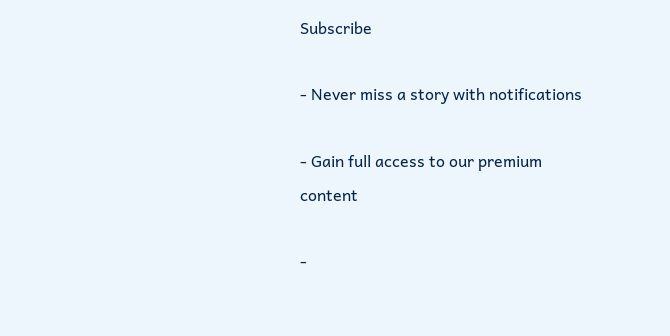Subscribe

- Never miss a story with notifications

- Gain full access to our premium content

-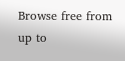Browse free from up to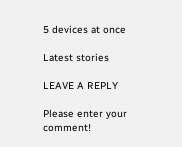5 devices at once

Latest stories

LEAVE A REPLY

Please enter your comment!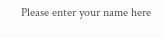Please enter your name here